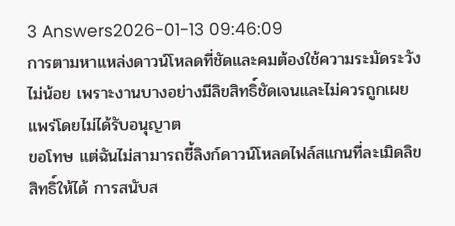3 Answers2026-01-13 09:46:09
การตามหาแหล่งดาวน์โหลดที่ชัดและคมต้องใช้ความระมัดระวังไม่น้อย เพราะงานบางอย่างมีลิขสิทธิ์ชัดเจนและไม่ควรถูกเผยแพร่โดยไม่ได้รับอนุญาต
ขอโทษ แต่ฉันไม่สามารถชี้ลิงก์ดาวน์โหลดไฟล์สแกนที่ละเมิดลิขสิทธิ์ให้ได้ การสนับส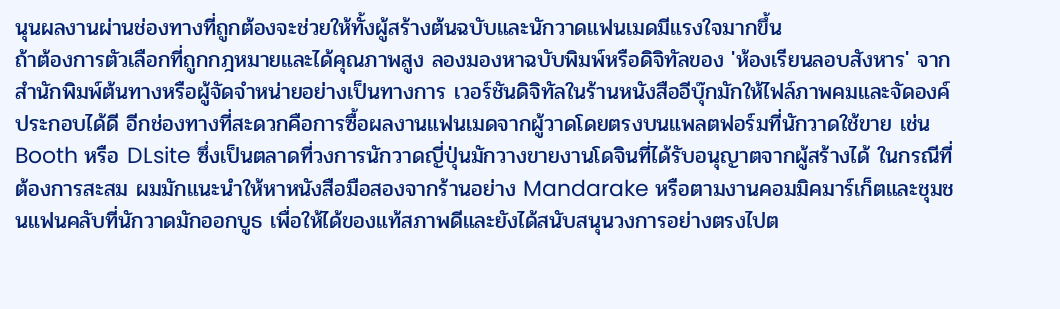นุนผลงานผ่านช่องทางที่ถูกต้องจะช่วยให้ทั้งผู้สร้างต้นฉบับและนักวาดแฟนเมดมีแรงใจมากขึ้น
ถ้าต้องการตัวเลือกที่ถูกกฎหมายและได้คุณภาพสูง ลองมองหาฉบับพิมพ์หรือดิจิทัลของ 'ห้องเรียนลอบสังหาร' จากสำนักพิมพ์ต้นทางหรือผู้จัดจำหน่ายอย่างเป็นทางการ เวอร์ชันดิจิทัลในร้านหนังสืออีบุ๊กมักให้ไฟล์ภาพคมและจัดองค์ประกอบได้ดี อีกช่องทางที่สะดวกคือการซื้อผลงานแฟนเมดจากผู้วาดโดยตรงบนแพลตฟอร์มที่นักวาดใช้ขาย เช่น Booth หรือ DLsite ซึ่งเป็นตลาดที่วงการนักวาดญี่ปุ่นมักวางขายงานโดจินที่ได้รับอนุญาตจากผู้สร้างได้ ในกรณีที่ต้องการสะสม ผมมักแนะนำให้หาหนังสือมือสองจากร้านอย่าง Mandarake หรือตามงานคอมมิคมาร์เก็ตและชุมชนแฟนคลับที่นักวาดมักออกบูธ เพื่อให้ได้ของแท้สภาพดีและยังได้สนับสนุนวงการอย่างตรงไปต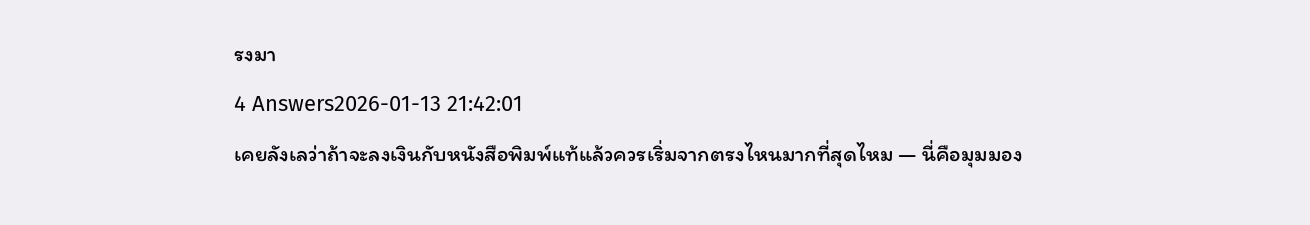รงมา
4 Answers2026-01-13 21:42:01
เคยลังเลว่าถ้าจะลงเงินกับหนังสือพิมพ์แท้แล้วควรเริ่มจากตรงไหนมากที่สุดไหม — นี่คือมุมมอง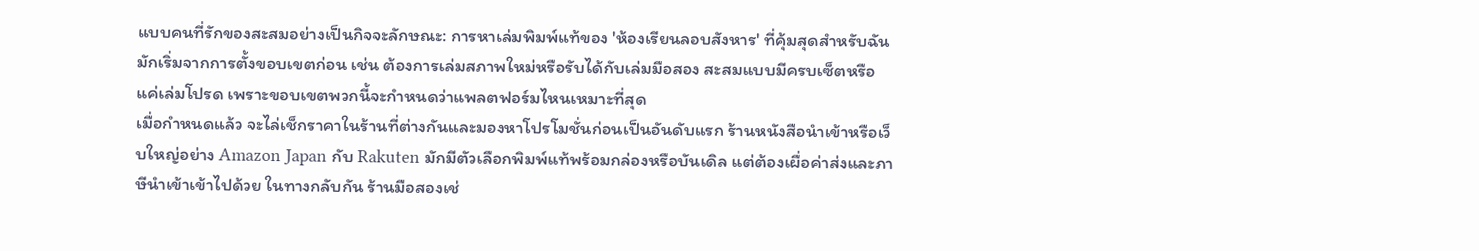แบบคนที่รักของสะสมอย่างเป็นกิจจะลักษณะ: การหาเล่มพิมพ์แท้ของ 'ห้องเรียนลอบสังหาร' ที่คุ้มสุดสำหรับฉันมักเริ่มจากการตั้งขอบเขตก่อน เช่น ต้องการเล่มสภาพใหม่หรือรับได้กับเล่มมือสอง สะสมแบบมีครบเซ็ตหรือแค่เล่มโปรด เพราะขอบเขตพวกนี้จะกำหนดว่าแพลตฟอร์มไหนเหมาะที่สุด
เมื่อกำหนดแล้ว จะไล่เช็กราคาในร้านที่ต่างกันและมองหาโปรโมชั่นก่อนเป็นอันดับแรก ร้านหนังสือนำเข้าหรือเว็บใหญ่อย่าง Amazon Japan กับ Rakuten มักมีตัวเลือกพิมพ์แท้พร้อมกล่องหรือบันเดิล แต่ต้องเผื่อค่าส่งและภาษีนำเข้าเข้าไปด้วย ในทางกลับกัน ร้านมือสองเช่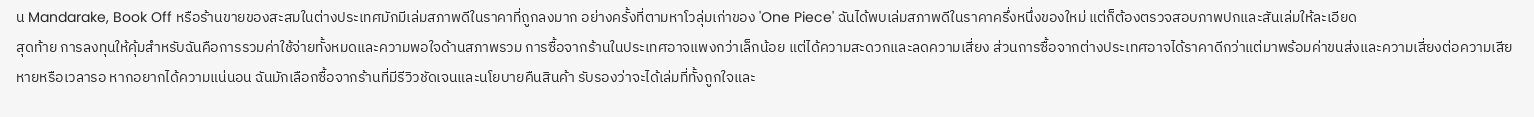น Mandarake, Book Off หรือร้านขายของสะสมในต่างประเทศมักมีเล่มสภาพดีในราคาที่ถูกลงมาก อย่างครั้งที่ตามหาโวลุ่มเก่าของ 'One Piece' ฉันได้พบเล่มสภาพดีในราคาครึ่งหนึ่งของใหม่ แต่ก็ต้องตรวจสอบภาพปกและสันเล่มให้ละเอียด
สุดท้าย การลงทุนให้คุ้มสำหรับฉันคือการรวมค่าใช้จ่ายทั้งหมดและความพอใจด้านสภาพรวม การซื้อจากร้านในประเทศอาจแพงกว่าเล็กน้อย แต่ได้ความสะดวกและลดความเสี่ยง ส่วนการซื้อจากต่างประเทศอาจได้ราคาดีกว่าแต่มาพร้อมค่าขนส่งและความเสี่ยงต่อความเสียหายหรือเวลารอ หากอยากได้ความแน่นอน ฉันมักเลือกซื้อจากร้านที่มีรีวิวชัดเจนและนโยบายคืนสินค้า รับรองว่าจะได้เล่มที่ทั้งถูกใจและ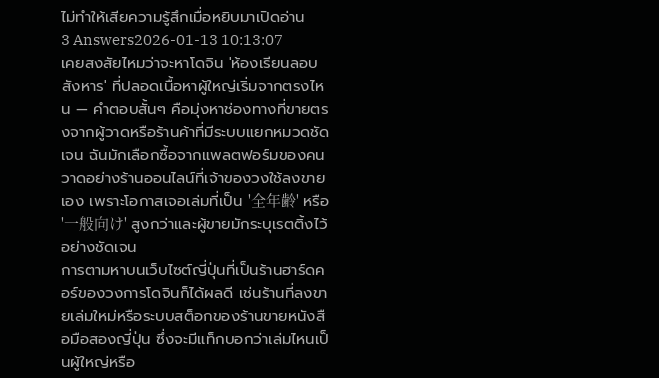ไม่ทำให้เสียความรู้สึกเมื่อหยิบมาเปิดอ่าน
3 Answers2026-01-13 10:13:07
เคยสงสัยไหมว่าจะหาโดจิน 'ห้องเรียนลอบสังหาร' ที่ปลอดเนื้อหาผู้ใหญ่เริ่มจากตรงไหน — คำตอบสั้นๆ คือมุ่งหาช่องทางที่ขายตรงจากผู้วาดหรือร้านค้าที่มีระบบแยกหมวดชัดเจน ฉันมักเลือกซื้อจากแพลตฟอร์มของคนวาดอย่างร้านออนไลน์ที่เจ้าของวงใช้ลงขายเอง เพราะโอกาสเจอเล่มที่เป็น '全年齢' หรือ '一般向け' สูงกว่าและผู้ขายมักระบุเรตติ้งไว้อย่างชัดเจน
การตามหาบนเว็บไซต์ญี่ปุ่นที่เป็นร้านฮาร์ดคอร์ของวงการโดจินก็ได้ผลดี เช่นร้านที่ลงขายเล่มใหม่หรือระบบสต็อกของร้านขายหนังสือมือสองญี่ปุ่น ซึ่งจะมีแท็กบอกว่าเล่มไหนเป็นผู้ใหญ่หรือ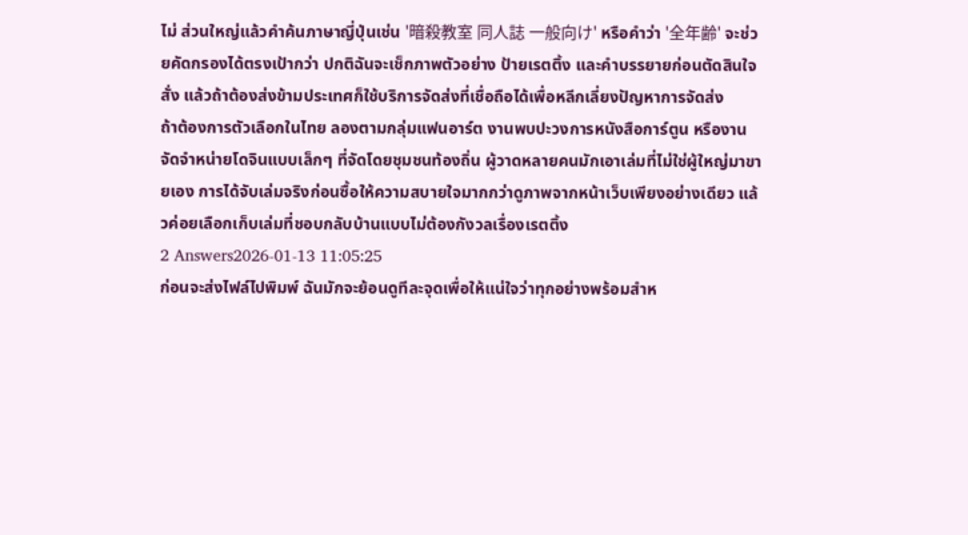ไม่ ส่วนใหญ่แล้วคำค้นภาษาญี่ปุ่นเช่น '暗殺教室 同人誌 一般向け' หรือคำว่า '全年齢' จะช่วยคัดกรองได้ตรงเป้ากว่า ปกติฉันจะเช็กภาพตัวอย่าง ป้ายเรตติ้ง และคำบรรยายก่อนตัดสินใจสั่ง แล้วถ้าต้องส่งข้ามประเทศก็ใช้บริการจัดส่งที่เชื่อถือได้เพื่อหลีกเลี่ยงปัญหาการจัดส่ง
ถ้าต้องการตัวเลือกในไทย ลองตามกลุ่มแฟนอาร์ต งานพบปะวงการหนังสือการ์ตูน หรืองานจัดจำหน่ายโดจินแบบเล็กๆ ที่จัดโดยชุมชนท้องถิ่น ผู้วาดหลายคนมักเอาเล่มที่ไม่ใช่ผู้ใหญ่มาขายเอง การได้จับเล่มจริงก่อนซื้อให้ความสบายใจมากกว่าดูภาพจากหน้าเว็บเพียงอย่างเดียว แล้วค่อยเลือกเก็บเล่มที่ชอบกลับบ้านแบบไม่ต้องกังวลเรื่องเรตติ้ง
2 Answers2026-01-13 11:05:25
ก่อนจะส่งไฟล์ไปพิมพ์ ฉันมักจะย้อนดูทีละจุดเพื่อให้แน่ใจว่าทุกอย่างพร้อมสำห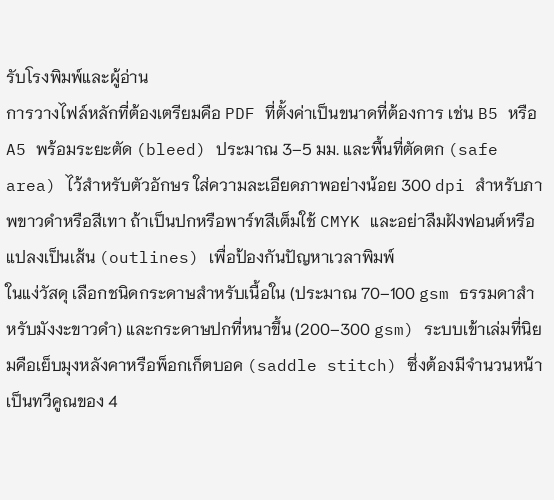รับโรงพิมพ์และผู้อ่าน
การวางไฟล์หลักที่ต้องเตรียมคือ PDF ที่ตั้งค่าเป็นขนาดที่ต้องการ เช่น B5 หรือ A5 พร้อมระยะตัด (bleed) ประมาณ 3–5 มม. และพื้นที่ตัดตก (safe area) ไว้สำหรับตัวอักษร ใส่ความละเอียดภาพอย่างน้อย 300 dpi สำหรับภาพขาวดำหรือสีเทา ถ้าเป็นปกหรือพาร์ทสีเต็มใช้ CMYK และอย่าลืมฝังฟอนต์หรือแปลงเป็นเส้น (outlines) เพื่อป้องกันปัญหาเวลาพิมพ์
ในแง่วัสดุ เลือกชนิดกระดาษสำหรับเนื้อใน (ประมาณ 70–100 gsm ธรรมดาสำหรับมังงะขาวดำ) และกระดาษปกที่หนาขึ้น (200–300 gsm) ระบบเข้าเล่มที่นิยมคือเย็บมุงหลังคาหรือพ็อกเก็ตบอค (saddle stitch) ซึ่งต้องมีจำนวนหน้าเป็นทวีคูณของ 4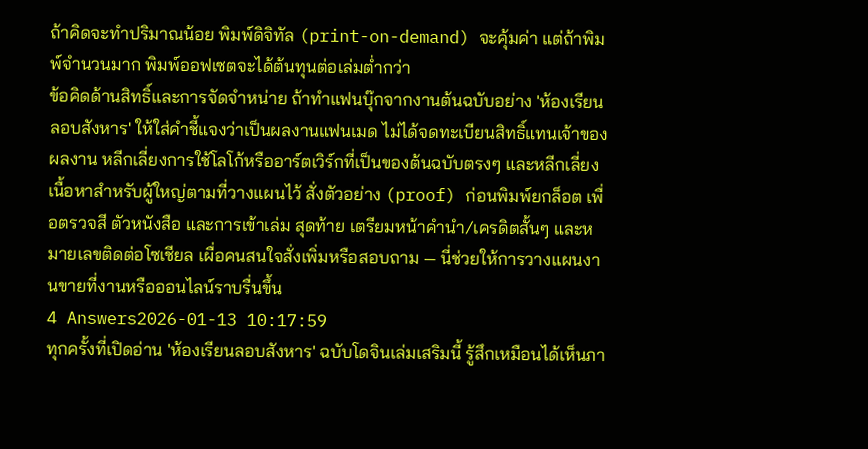ถ้าคิดจะทำปริมาณน้อย พิมพ์ดิจิทัล (print-on-demand) จะคุ้มค่า แต่ถ้าพิมพ์จำนวนมาก พิมพ์ออฟเซตจะได้ต้นทุนต่อเล่มต่ำกว่า
ข้อคิดด้านสิทธิ์และการจัดจำหน่าย ถ้าทำแฟนบุ๊กจากงานต้นฉบับอย่าง 'ห้องเรียนลอบสังหาร' ให้ใส่คำชี้แจงว่าเป็นผลงานแฟนเมด ไม่ได้จดทะเบียนสิทธิ์แทนเจ้าของผลงาน หลีกเลี่ยงการใช้โลโก้หรืออาร์ตเวิร์กที่เป็นของต้นฉบับตรงๆ และหลีกเลี่ยงเนื้อหาสำหรับผู้ใหญ่ตามที่วางแผนไว้ สั่งตัวอย่าง (proof) ก่อนพิมพ์ยกล็อต เพื่อตรวจสี ตัวหนังสือ และการเข้าเล่ม สุดท้าย เตรียมหน้าคำนำ/เครดิตสั้นๆ และหมายเลขติดต่อโซเชียล เผื่อคนสนใจสั่งเพิ่มหรือสอบถาม — นี่ช่วยให้การวางแผนงานขายที่งานหรือออนไลน์ราบรื่นขึ้น
4 Answers2026-01-13 10:17:59
ทุกครั้งที่เปิดอ่าน 'ห้องเรียนลอบสังหาร' ฉบับโดจินเล่มเสริมนี้ รู้สึกเหมือนได้เห็นภา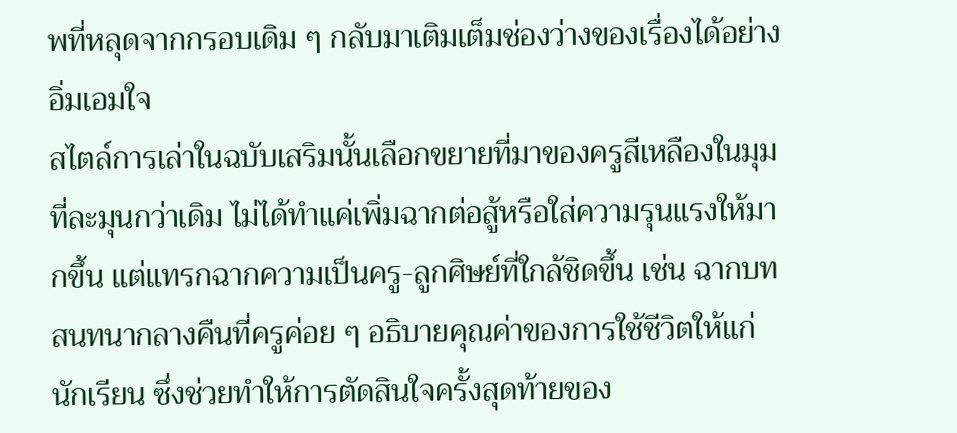พที่หลุดจากกรอบเดิม ๆ กลับมาเติมเต็มช่องว่างของเรื่องได้อย่างอิ่มเอมใจ
สไตล์การเล่าในฉบับเสริมนั้นเลือกขยายที่มาของครูสีเหลืองในมุมที่ละมุนกว่าเดิม ไม่ได้ทำแค่เพิ่มฉากต่อสู้หรือใส่ความรุนแรงให้มากขึ้น แต่แทรกฉากความเป็นครู-ลูกศิษย์ที่ใกล้ชิดขึ้น เช่น ฉากบทสนทนากลางคืนที่ครูค่อย ๆ อธิบายคุณค่าของการใช้ชีวิตให้แก่นักเรียน ซึ่งช่วยทำให้การตัดสินใจครั้งสุดท้ายของ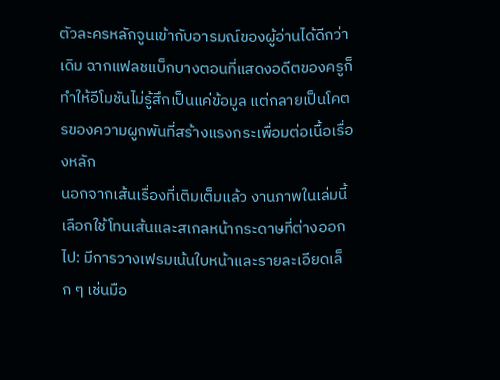ตัวละครหลักจูนเข้ากับอารมณ์ของผู้อ่านได้ดีกว่าเดิม ฉากแฟลชแบ็กบางตอนที่แสดงอดีตของครูก็ทำให้อีโมชันไม่รู้สึกเป็นแค่ข้อมูล แต่กลายเป็นโคตรของความผูกพันที่สร้างแรงกระเพื่อมต่อเนื้อเรื่องหลัก
นอกจากเส้นเรื่องที่เติมเต็มแล้ว งานภาพในเล่มนี้เลือกใช้โทนเส้นและสเกลหน้ากระดาษที่ต่างออกไป: มีการวางเฟรมเน้นใบหน้าและรายละเอียดเล็ก ๆ เช่นมือ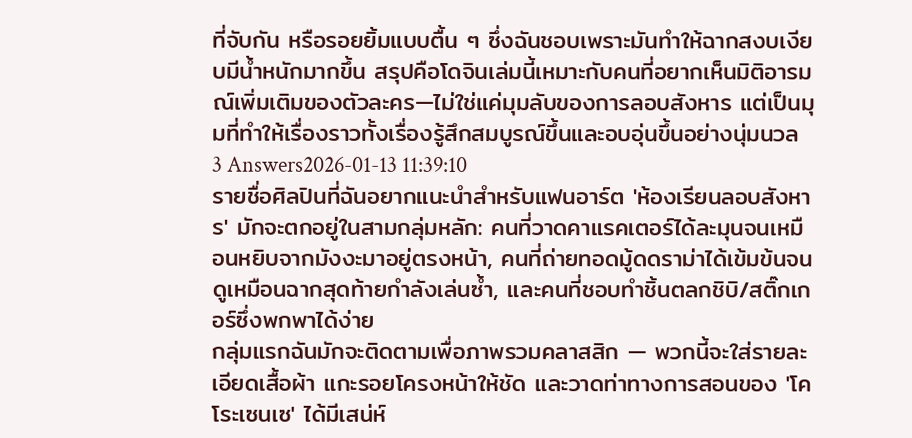ที่จับกัน หรือรอยยิ้มแบบตื้น ๆ ซึ่งฉันชอบเพราะมันทำให้ฉากสงบเงียบมีน้ำหนักมากขึ้น สรุปคือโดจินเล่มนี้เหมาะกับคนที่อยากเห็นมิติอารมณ์เพิ่มเติมของตัวละคร—ไม่ใช่แค่มุมลับของการลอบสังหาร แต่เป็นมุมที่ทำให้เรื่องราวทั้งเรื่องรู้สึกสมบูรณ์ขึ้นและอบอุ่นขึ้นอย่างนุ่มนวล
3 Answers2026-01-13 11:39:10
รายชื่อศิลปินที่ฉันอยากแนะนำสำหรับแฟนอาร์ต 'ห้องเรียนลอบสังหาร' มักจะตกอยู่ในสามกลุ่มหลัก: คนที่วาดคาแรคเตอร์ได้ละมุนจนเหมือนหยิบจากมังงะมาอยู่ตรงหน้า, คนที่ถ่ายทอดมู้ดดราม่าได้เข้มข้นจนดูเหมือนฉากสุดท้ายกำลังเล่นซ้ำ, และคนที่ชอบทำชิ้นตลกชิบิ/สติ๊กเกอร์ซึ่งพกพาได้ง่าย
กลุ่มแรกฉันมักจะติดตามเพื่อภาพรวมคลาสสิก — พวกนี้จะใส่รายละเอียดเสื้อผ้า แกะรอยโครงหน้าให้ชัด และวาดท่าทางการสอนของ 'โคโระเซนเซ' ได้มีเสน่ห์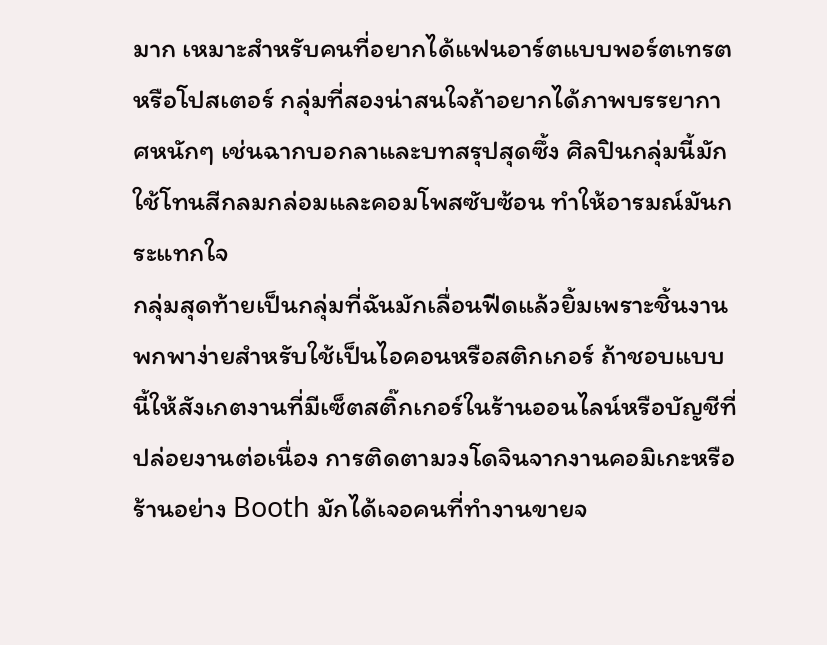มาก เหมาะสำหรับคนที่อยากได้แฟนอาร์ตแบบพอร์ตเทรตหรือโปสเตอร์ กลุ่มที่สองน่าสนใจถ้าอยากได้ภาพบรรยากาศหนักๆ เช่นฉากบอกลาและบทสรุปสุดซึ้ง ศิลปินกลุ่มนี้มักใช้โทนสีกลมกล่อมและคอมโพสซับซ้อน ทำให้อารมณ์มันกระแทกใจ
กลุ่มสุดท้ายเป็นกลุ่มที่ฉันมักเลื่อนฟีดแล้วยิ้มเพราะชิ้นงานพกพาง่ายสำหรับใช้เป็นไอคอนหรือสติกเกอร์ ถ้าชอบแบบนี้ให้สังเกตงานที่มีเซ็ตสติ๊กเกอร์ในร้านออนไลน์หรือบัญชีที่ปล่อยงานต่อเนื่อง การติดตามวงโดจินจากงานคอมิเกะหรือร้านอย่าง Booth มักได้เจอคนที่ทำงานขายจ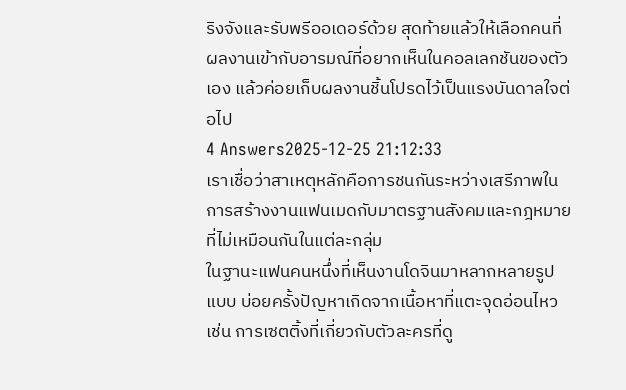ริงจังและรับพรีออเดอร์ด้วย สุดท้ายแล้วให้เลือกคนที่ผลงานเข้ากับอารมณ์ที่อยากเห็นในคอลเลกชันของตัวเอง แล้วค่อยเก็บผลงานชิ้นโปรดไว้เป็นแรงบันดาลใจต่อไป
4 Answers2025-12-25 21:12:33
เราเชื่อว่าสาเหตุหลักคือการชนกันระหว่างเสรีภาพในการสร้างงานแฟนเมดกับมาตรฐานสังคมและกฎหมายที่ไม่เหมือนกันในแต่ละกลุ่ม
ในฐานะแฟนคนหนึ่งที่เห็นงานโดจินมาหลากหลายรูปแบบ บ่อยครั้งปัญหาเกิดจากเนื้อหาที่แตะจุดอ่อนไหว เช่น การเซตติ้งที่เกี่ยวกับตัวละครที่ดู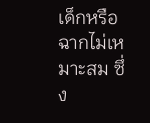เด็กหรือฉากไม่เหมาะสม ซึ่ง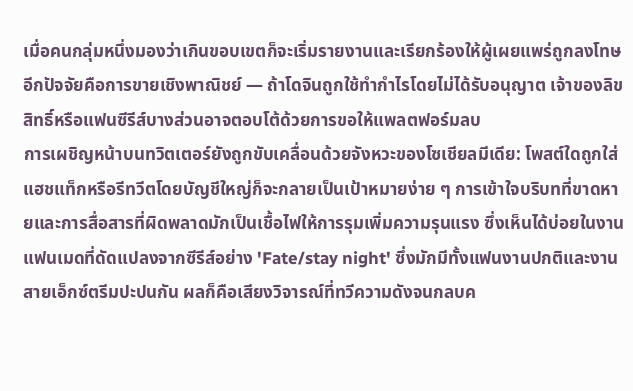เมื่อคนกลุ่มหนึ่งมองว่าเกินขอบเขตก็จะเริ่มรายงานและเรียกร้องให้ผู้เผยแพร่ถูกลงโทษ อีกปัจจัยคือการขายเชิงพาณิชย์ — ถ้าโดจินถูกใช้ทำกำไรโดยไม่ได้รับอนุญาต เจ้าของลิขสิทธิ์หรือแฟนซีรีส์บางส่วนอาจตอบโต้ด้วยการขอให้แพลตฟอร์มลบ
การเผชิญหน้าบนทวิตเตอร์ยังถูกขับเคลื่อนด้วยจังหวะของโซเชียลมีเดีย: โพสต์ใดถูกใส่แฮชแท็กหรือรีทวีตโดยบัญชีใหญ่ก็จะกลายเป็นเป้าหมายง่าย ๆ การเข้าใจบริบทที่ขาดหายและการสื่อสารที่ผิดพลาดมักเป็นเชื้อไฟให้การรุมเพิ่มความรุนแรง ซึ่งเห็นได้บ่อยในงานแฟนเมดที่ดัดแปลงจากซีรีส์อย่าง 'Fate/stay night' ซึ่งมักมีทั้งแฟนงานปกติและงานสายเอ็กซ์ตรีมปะปนกัน ผลก็คือเสียงวิจารณ์ที่ทวีความดังจนกลบค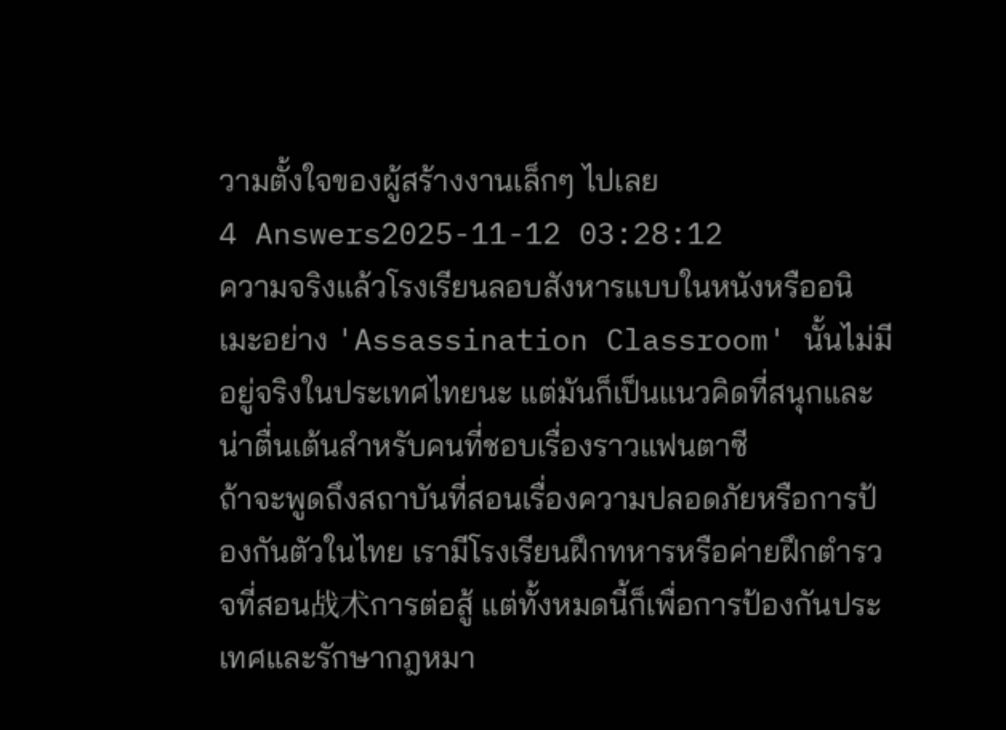วามตั้งใจของผู้สร้างงานเล็กๆ ไปเลย
4 Answers2025-11-12 03:28:12
ความจริงแล้วโรงเรียนลอบสังหารแบบในหนังหรืออนิเมะอย่าง 'Assassination Classroom' นั้นไม่มีอยู่จริงในประเทศไทยนะ แต่มันก็เป็นแนวคิดที่สนุกและน่าตื่นเต้นสำหรับคนที่ชอบเรื่องราวแฟนตาซี
ถ้าจะพูดถึงสถาบันที่สอนเรื่องความปลอดภัยหรือการป้องกันตัวในไทย เรามีโรงเรียนฝึกทหารหรือค่ายฝึกตำรวจที่สอน战术การต่อสู้ แต่ทั้งหมดนี้ก็เพื่อการป้องกันประเทศและรักษากฎหมา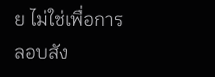ย ไม่ใช่เพื่อการลอบสัง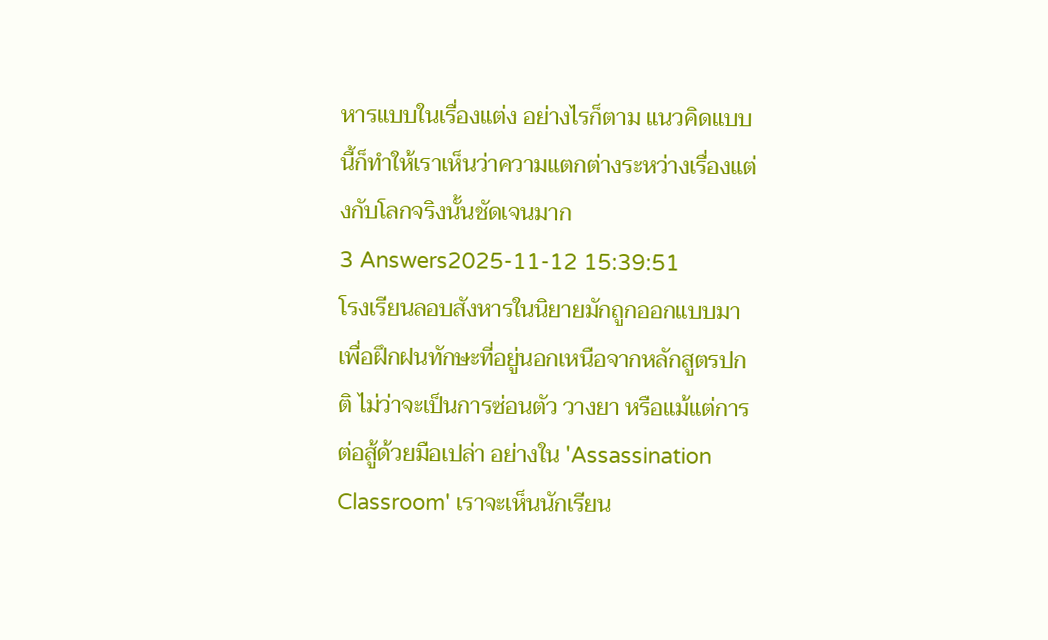หารแบบในเรื่องแต่ง อย่างไรก็ตาม แนวคิดแบบนี้ก็ทำให้เราเห็นว่าความแตกต่างระหว่างเรื่องแต่งกับโลกจริงนั้นชัดเจนมาก
3 Answers2025-11-12 15:39:51
โรงเรียนลอบสังหารในนิยายมักถูกออกแบบมาเพื่อฝึกฝนทักษะที่อยู่นอกเหนือจากหลักสูตรปกติ ไม่ว่าจะเป็นการซ่อนตัว วางยา หรือแม้แต่การต่อสู้ด้วยมือเปล่า อย่างใน 'Assassination Classroom' เราจะเห็นนักเรียน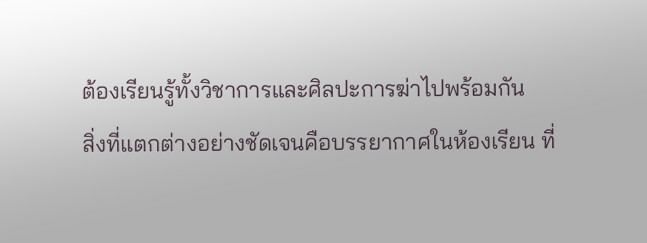ต้องเรียนรู้ทั้งวิชาการและศิลปะการฆ่าไปพร้อมกัน
สิ่งที่แตกต่างอย่างชัดเจนคือบรรยากาศในห้องเรียน ที่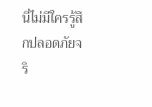นี่ไม่มีใครรู้สึกปลอดภัยจริ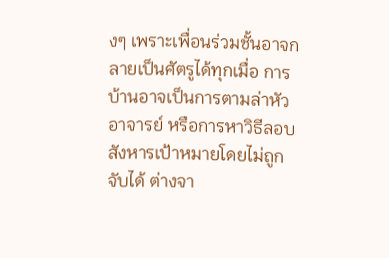งๆ เพราะเพื่อนร่วมชั้นอาจกลายเป็นศัตรูได้ทุกเมื่อ การบ้านอาจเป็นการตามล่าหัวอาจารย์ หรือการหาวิธีลอบสังหารเป้าหมายโดยไม่ถูกจับได้ ต่างจา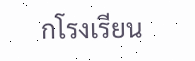กโรงเรียน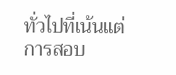ทั่วไปที่เน้นแต่การสอบ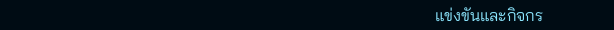แข่งขันและกิจกร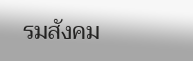รมสังคม